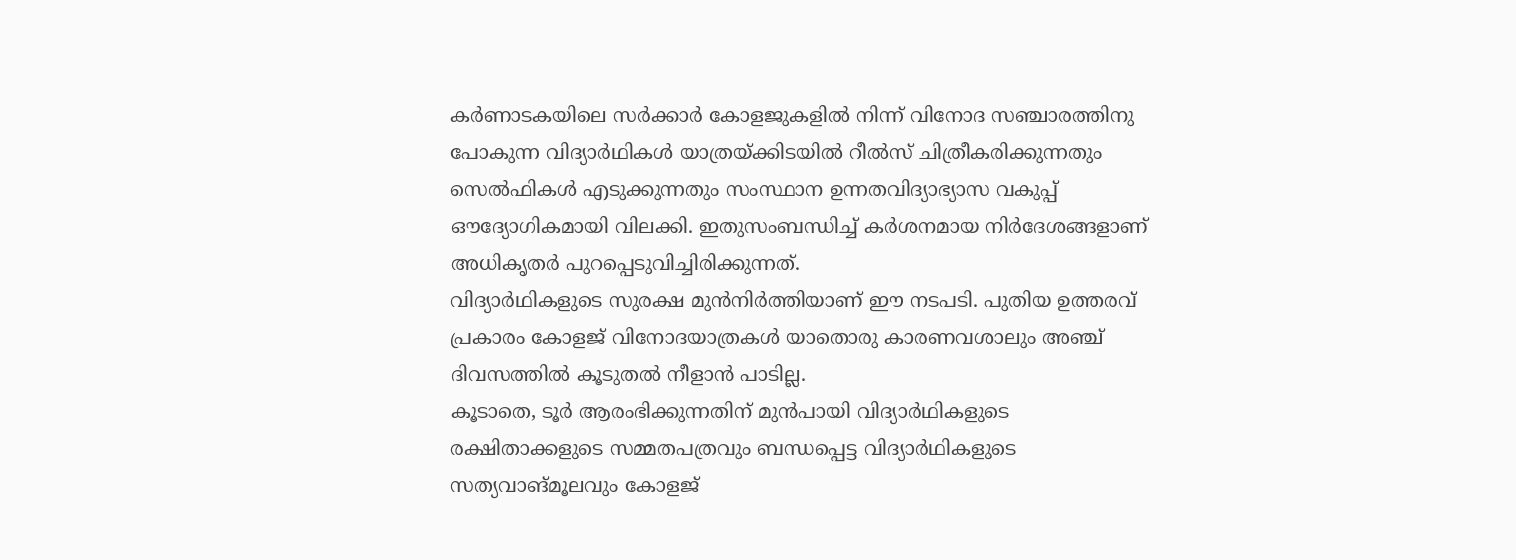കർണാടകയിലെ സർക്കാർ കോളജുകളിൽ നിന്ന് വിനോദ സഞ്ചാരത്തിനു പോകുന്ന വിദ്യാർഥികൾ യാത്രയ്ക്കിടയിൽ റീൽസ് ചിത്രീകരിക്കുന്നതും സെൽഫികൾ എടുക്കുന്നതും സംസ്ഥാന ഉന്നതവിദ്യാഭ്യാസ വകുപ്പ് ഔദ്യോഗികമായി വിലക്കി. ഇതുസംബന്ധിച്ച് കർശനമായ നിർദേശങ്ങളാണ് അധികൃതർ പുറപ്പെടുവിച്ചിരിക്കുന്നത്.
വിദ്യാർഥികളുടെ സുരക്ഷ മുൻനിർത്തിയാണ് ഈ നടപടി. പുതിയ ഉത്തരവ് പ്രകാരം കോളജ് വിനോദയാത്രകൾ യാതൊരു കാരണവശാലും അഞ്ച് ദിവസത്തിൽ കൂടുതൽ നീളാൻ പാടില്ല.
കൂടാതെ, ടൂർ ആരംഭിക്കുന്നതിന് മുൻപായി വിദ്യാർഥികളുടെ രക്ഷിതാക്കളുടെ സമ്മതപത്രവും ബന്ധപ്പെട്ട വിദ്യാർഥികളുടെ സത്യവാങ്മൂലവും കോളജ്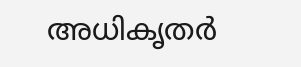അധികൃതർ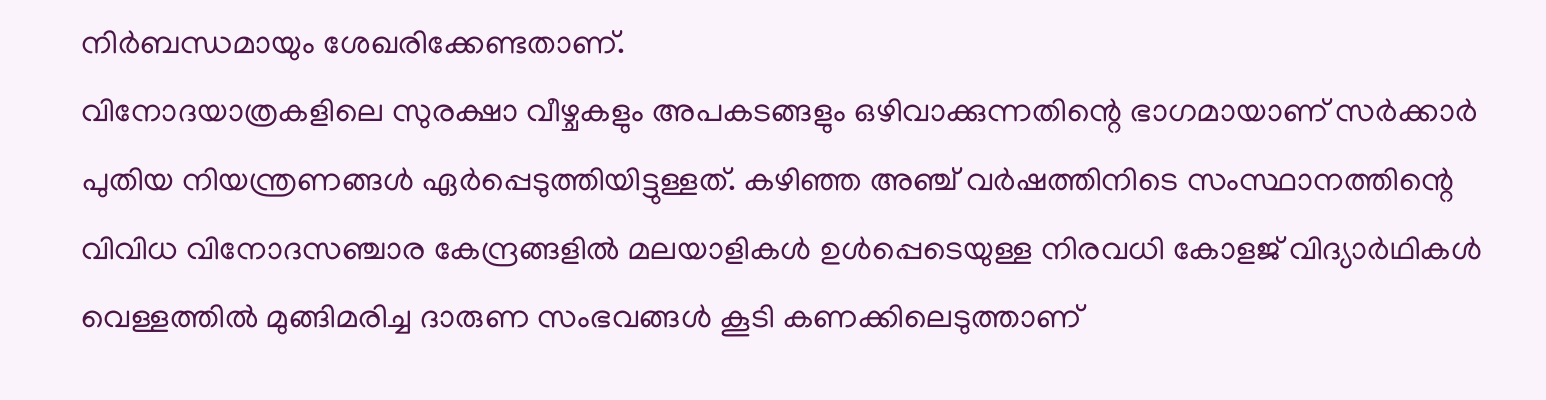നിർബന്ധമായും ശേഖരിക്കേണ്ടതാണ്.
വിനോദയാത്രകളിലെ സുരക്ഷാ വീഴ്ചകളും അപകടങ്ങളും ഒഴിവാക്കുന്നതിന്റെ ഭാഗമായാണ് സർക്കാർ പുതിയ നിയന്ത്രണങ്ങൾ ഏർപ്പെടുത്തിയിട്ടുള്ളത്. കഴിഞ്ഞ അഞ്ച് വർഷത്തിനിടെ സംസ്ഥാനത്തിന്റെ വിവിധ വിനോദസഞ്ചാര കേന്ദ്രങ്ങളിൽ മലയാളികൾ ഉൾപ്പെടെയുള്ള നിരവധി കോളജ് വിദ്യാർഥികൾ വെള്ളത്തിൽ മുങ്ങിമരിച്ച ദാരുണ സംഭവങ്ങൾ കൂടി കണക്കിലെടുത്താണ്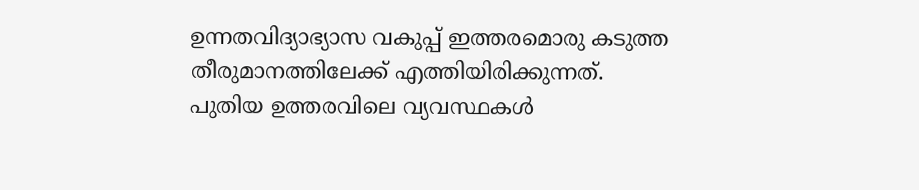ഉന്നതവിദ്യാഭ്യാസ വകുപ്പ് ഇത്തരമൊരു കടുത്ത തീരുമാനത്തിലേക്ക് എത്തിയിരിക്കുന്നത്.
പുതിയ ഉത്തരവിലെ വ്യവസ്ഥകൾ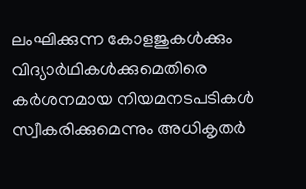ലംഘിക്കുന്ന കോളജുകൾക്കും വിദ്യാർഥികൾക്കുമെതിരെ കർശനമായ നിയമനടപടികൾ സ്വീകരിക്കുമെന്നും അധികൃതർ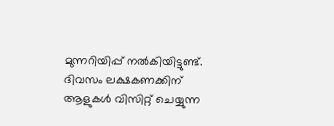മുന്നറിയിപ്പ് നൽകിയിട്ടുണ്ട്.
ദിവസം ലക്ഷകണക്കിന് ആളുകൾ വിസിറ്റ് ചെയ്യുന്ന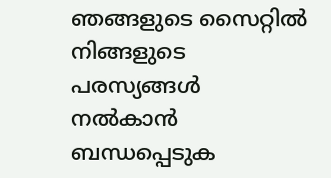ഞങ്ങളുടെ സൈറ്റിൽ നിങ്ങളുടെ പരസ്യങ്ങൾ നൽകാൻ ബന്ധപ്പെടുക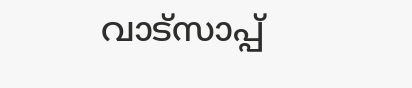വാട്സാപ്പ്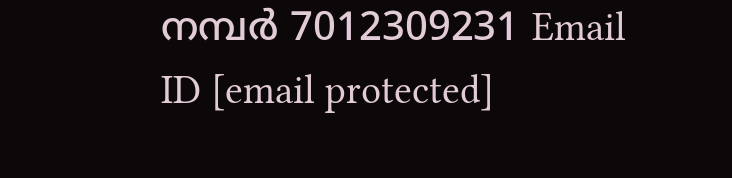നമ്പർ 7012309231 Email ID [email protected]